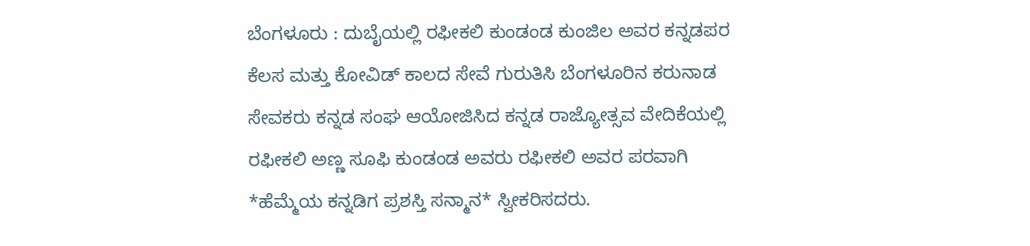ಬೆಂಗಳೂರು : ದುಬೈಯಲ್ಲಿ ರಫೀಕಲಿ ಕುಂಡಂಡ ಕುಂಜಿಲ ಅವರ ಕನ್ನಡಪರ ಕೆಲಸ ಮತ್ತು ಕೋವಿಡ್ ಕಾಲದ ಸೇವೆ ಗುರುತಿಸಿ ಬೆಂಗಳೂರಿನ ಕರುನಾಡ ಸೇವಕರು ಕನ್ನಡ ಸಂಘ ಆಯೋಜಿಸಿದ ಕನ್ನಡ ರಾಜ್ಯೋತ್ಸವ ವೇದಿಕೆಯಲ್ಲಿ ರಫೀಕಲಿ ಅಣ್ಣ ಸೂಫಿ ಕುಂಡಂಡ ಅವರು ರಫೀಕಲಿ ಅವರ ಪರವಾಗಿ
*ಹೆಮ್ಮೆಯ ಕನ್ನಡಿಗ ಪ್ರಶಸ್ತಿ ಸನ್ಮಾನ* ಸ್ವೀಕರಿಸದರು.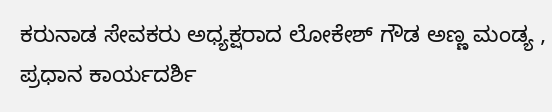ಕರುನಾಡ ಸೇವಕರು ಅಧ್ಯಕ್ಷರಾದ ಲೋಕೇಶ್ ಗೌಡ ಅಣ್ಣ ಮಂಡ್ಯ , ಪ್ರಧಾನ ಕಾರ್ಯದರ್ಶಿ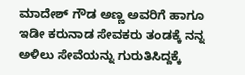ಮಾದೇಶ್ ಗೌಡ ಅಣ್ಣ ಅವರಿಗೆ ಹಾಗೂ ಇಡೀ ಕರುನಾಡ ಸೇವಕರು ತಂಡಕ್ಕೆ ನನ್ನ ಅಳಿಲು ಸೇವೆಯನ್ನು ಗುರುತಿಸಿದ್ದಕ್ಕೆ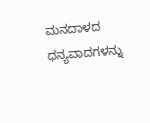ಮನದಾಳದ ಧನ್ಯವಾದಗಳನ್ನು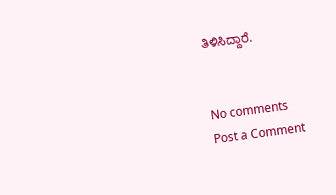ತಿಳಿಸಿದ್ದಾರೆ.


No comments
Post a Comment